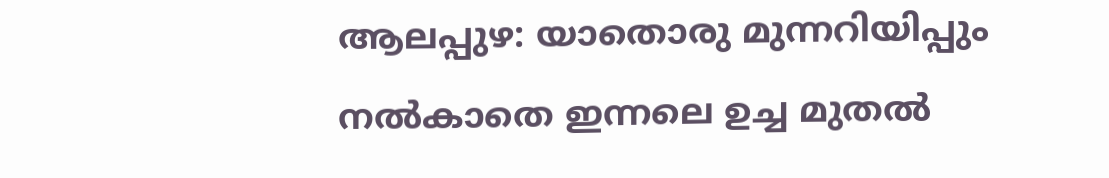ആലപ്പുഴ: യാതൊരു മുന്നറിയിപ്പും നൽകാതെ ഇന്നലെ ഉച്ച മുതൽ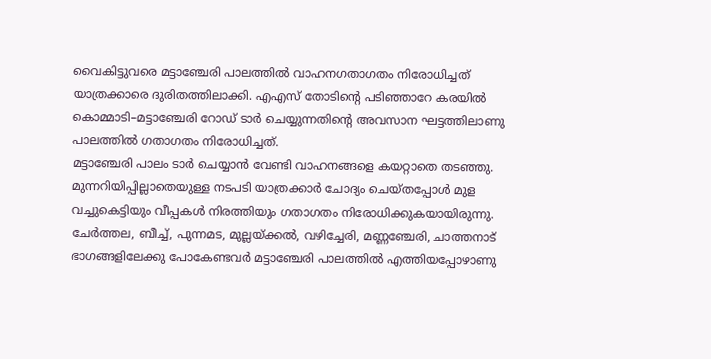വൈകിട്ടുവരെ മട്ടാഞ്ചേരി പാലത്തിൽ വാഹനഗതാഗതം നിരോധിച്ചത് യാത്രക്കാരെ ദുരിതത്തിലാക്കി. എഎസ് തോടിന്റെ പടിഞ്ഞാറേ കരയിൽ കൊമ്മാടി–മട്ടാഞ്ചേരി റോഡ് ടാർ ചെയ്യുന്നതിന്റെ അവസാന ഘട്ടത്തിലാണു പാലത്തിൽ ഗതാഗതം നിരോധിച്ചത്.
മട്ടാഞ്ചേരി പാലം ടാർ ചെയ്യാൻ വേണ്ടി വാഹനങ്ങളെ കയറ്റാതെ തടഞ്ഞു. മുന്നറിയിപ്പില്ലാതെയുള്ള നടപടി യാത്രക്കാർ ചോദ്യം ചെയ്തപ്പോൾ മുള വച്ചുകെട്ടിയും വീപ്പകൾ നിരത്തിയും ഗതാഗതം നിരോധിക്കുകയായിരുന്നു. ചേർത്തല, ബീച്ച്, പുന്നമട, മുല്ലയ്ക്കൽ, വഴിച്ചേരി, മണ്ണഞ്ചേരി, ചാത്തനാട് ഭാഗങ്ങളിലേക്കു പോകേണ്ടവർ മട്ടാഞ്ചേരി പാലത്തിൽ എത്തിയപ്പോഴാണു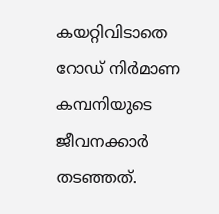കയറ്റിവിടാതെ റോഡ് നിർമാണ കമ്പനിയുടെ ജീവനക്കാർ തടഞ്ഞത്.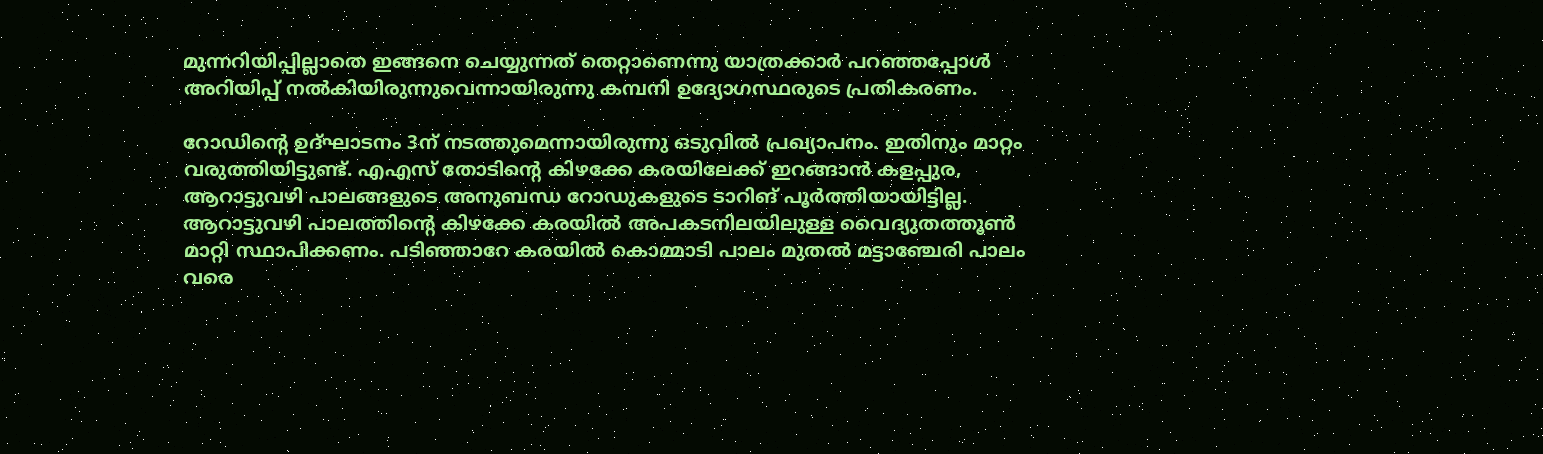മുന്നറിയിപ്പില്ലാതെ ഇങ്ങനെ ചെയ്യുന്നത് തെറ്റാണെന്നു യാത്രക്കാർ പറഞ്ഞപ്പോൾ അറിയിപ്പ് നൽകിയിരുന്നുവെന്നായിരുന്നു കമ്പനി ഉദ്യോഗസ്ഥരുടെ പ്രതികരണം.

റോഡിന്റെ ഉദ്ഘാടനം 3ന് നടത്തുമെന്നായിരുന്നു ഒടുവിൽ പ്രഖ്യാപനം. ഇതിനും മാറ്റം വരുത്തിയിട്ടുണ്ട്. എഎസ് തോടിന്റെ കിഴക്കേ കരയിലേക്ക് ഇറങ്ങാൻ കളപ്പുര, ആറാട്ടുവഴി പാലങ്ങളുടെ അനുബന്ധ റോഡുകളുടെ ടാറിങ് പൂർത്തിയായിട്ടില്ല. ആറാട്ടുവഴി പാലത്തിന്റെ കിഴക്കേ കരയിൽ അപകടനിലയിലുള്ള വൈദ്യുതത്തൂൺ മാറ്റി സ്ഥാപിക്കണം. പടിഞ്ഞാറേ കരയിൽ കൊമ്മാടി പാലം മുതൽ മട്ടാഞ്ചേരി പാലം വരെ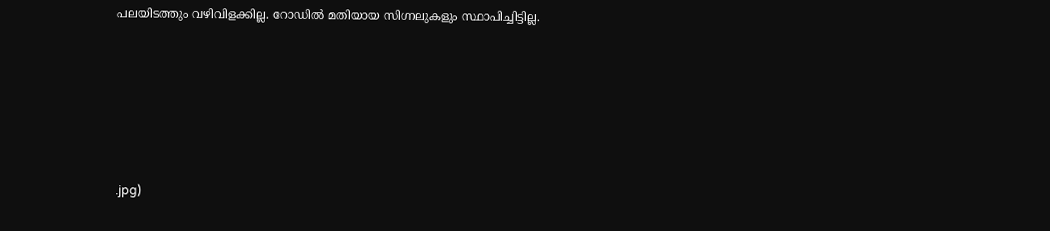പലയിടത്തും വഴിവിളക്കില്ല. റോഡിൽ മതിയായ സിഗ്നലുകളും സ്ഥാപിച്ചിട്ടില്ല.






.jpg)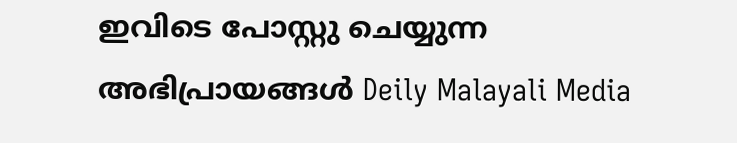ഇവിടെ പോസ്റ്റു ചെയ്യുന്ന അഭിപ്രായങ്ങൾ Deily Malayali Media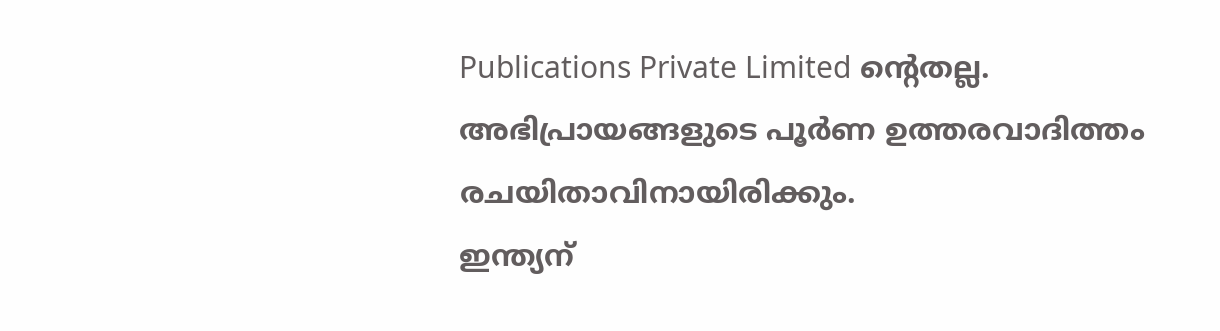Publications Private Limited ന്റെതല്ല. അഭിപ്രായങ്ങളുടെ പൂർണ ഉത്തരവാദിത്തം രചയിതാവിനായിരിക്കും.
ഇന്ത്യന്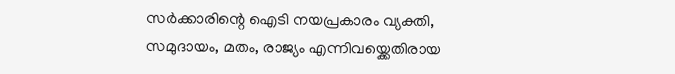സർക്കാരിന്റെ ഐടി നയപ്രകാരം വ്യക്തി, സമുദായം, മതം, രാജ്യം എന്നിവയ്ക്കെതിരായ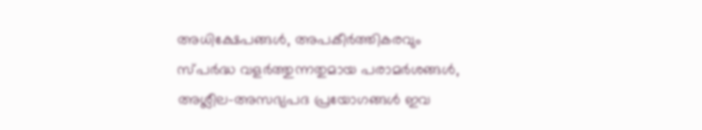അധിക്ഷേപങ്ങൾ, അപകീർത്തികരവും സ്പർദ്ധ വളർത്തുന്നതുമായ പരാമർശങ്ങൾ, അശ്ലീല-അസഭ്യപദ പ്രയോഗങ്ങൾ ഇവ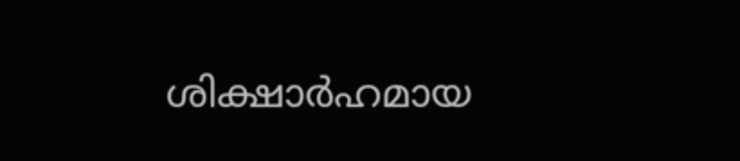ശിക്ഷാർഹമായ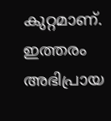കുറ്റമാണ്. ഇത്തരം അഭിപ്രായ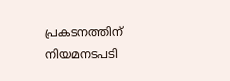പ്രകടനത്തിന് നിയമനടപടി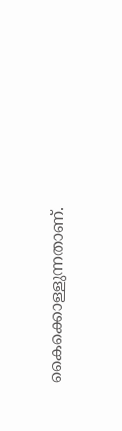കൈക്കൊള്ളുന്നതാണ്.